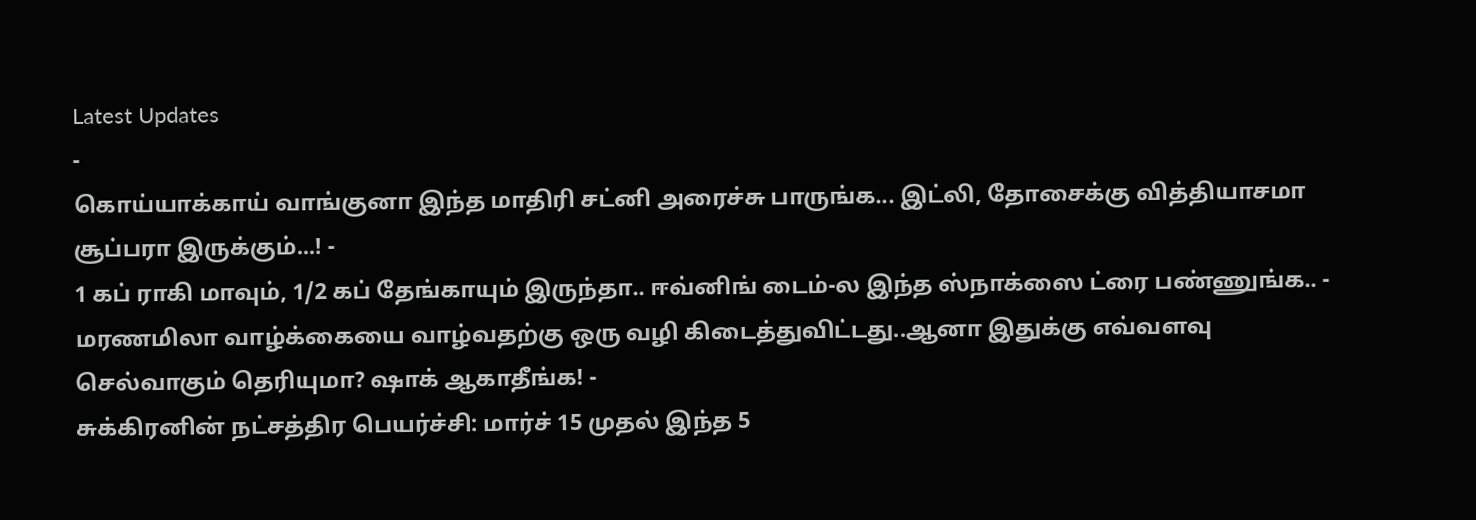Latest Updates
-
கொய்யாக்காய் வாங்குனா இந்த மாதிரி சட்னி அரைச்சு பாருங்க... இட்லி, தோசைக்கு வித்தியாசமா சூப்பரா இருக்கும்...! -
1 கப் ராகி மாவும், 1/2 கப் தேங்காயும் இருந்தா.. ஈவ்னிங் டைம்-ல இந்த ஸ்நாக்ஸை ட்ரை பண்ணுங்க.. -
மரணமிலா வாழ்க்கையை வாழ்வதற்கு ஒரு வழி கிடைத்துவிட்டது..ஆனா இதுக்கு எவ்வளவு செல்வாகும் தெரியுமா? ஷாக் ஆகாதீங்க! -
சுக்கிரனின் நட்சத்திர பெயர்ச்சி: மார்ச் 15 முதல் இந்த 5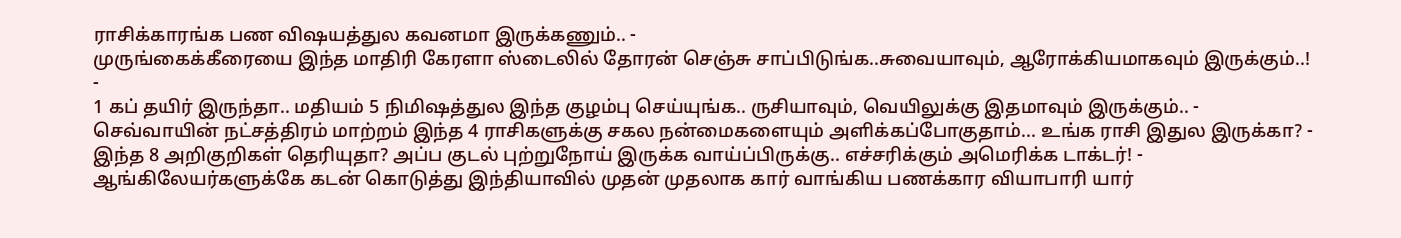ராசிக்காரங்க பண விஷயத்துல கவனமா இருக்கணும்.. -
முருங்கைக்கீரையை இந்த மாதிரி கேரளா ஸ்டைலில் தோரன் செஞ்சு சாப்பிடுங்க..சுவையாவும், ஆரோக்கியமாகவும் இருக்கும்..! -
1 கப் தயிர் இருந்தா.. மதியம் 5 நிமிஷத்துல இந்த குழம்பு செய்யுங்க.. ருசியாவும், வெயிலுக்கு இதமாவும் இருக்கும்.. -
செவ்வாயின் நட்சத்திரம் மாற்றம் இந்த 4 ராசிகளுக்கு சகல நன்மைகளையும் அளிக்கப்போகுதாம்... உங்க ராசி இதுல இருக்கா? -
இந்த 8 அறிகுறிகள் தெரியுதா? அப்ப குடல் புற்றுநோய் இருக்க வாய்ப்பிருக்கு.. எச்சரிக்கும் அமெரிக்க டாக்டர்! -
ஆங்கிலேயர்களுக்கே கடன் கொடுத்து இந்தியாவில் முதன் முதலாக கார் வாங்கிய பணக்கார வியாபாரி யார்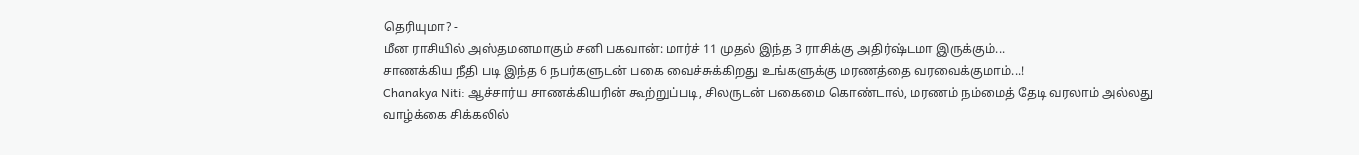தெரியுமா? -
மீன ராசியில் அஸ்தமனமாகும் சனி பகவான்: மார்ச் 11 முதல் இந்த 3 ராசிக்கு அதிர்ஷ்டமா இருக்கும்...
சாணக்கிய நீதி படி இந்த 6 நபர்களுடன் பகை வைச்சுக்கிறது உங்களுக்கு மரணத்தை வரவைக்குமாம்...!
Chanakya Niti: ஆச்சார்ய சாணக்கியரின் கூற்றுப்படி, சிலருடன் பகைமை கொண்டால், மரணம் நம்மைத் தேடி வரலாம் அல்லது வாழ்க்கை சிக்கலில்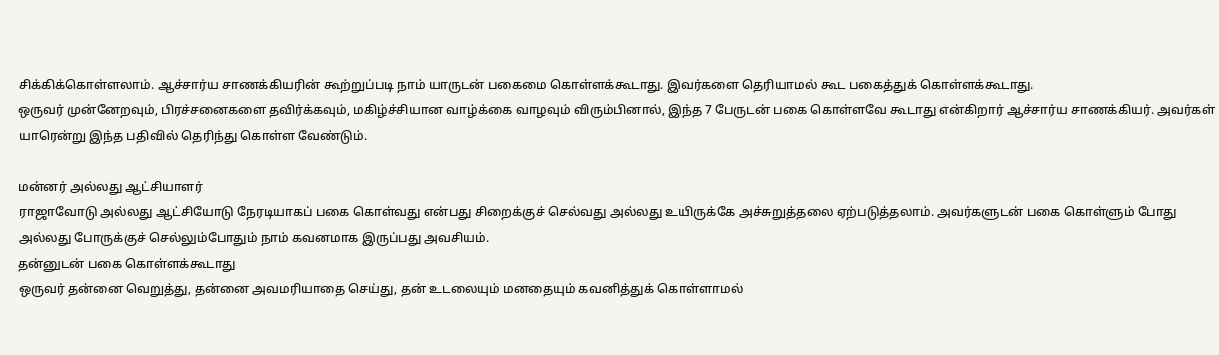சிக்கிக்கொள்ளலாம். ஆச்சார்ய சாணக்கியரின் கூற்றுப்படி நாம் யாருடன் பகைமை கொள்ளக்கூடாது. இவர்களை தெரியாமல் கூட பகைத்துக் கொள்ளக்கூடாது.
ஒருவர் முன்னேறவும், பிரச்சனைகளை தவிர்க்கவும், மகிழ்ச்சியான வாழ்க்கை வாழவும் விரும்பினால், இந்த 7 பேருடன் பகை கொள்ளவே கூடாது என்கிறார் ஆச்சார்ய சாணக்கியர். அவர்கள் யாரென்று இந்த பதிவில் தெரிந்து கொள்ள வேண்டும்.

மன்னர் அல்லது ஆட்சியாளர்
ராஜாவோடு அல்லது ஆட்சியோடு நேரடியாகப் பகை கொள்வது என்பது சிறைக்குச் செல்வது அல்லது உயிருக்கே அச்சுறுத்தலை ஏற்படுத்தலாம். அவர்களுடன் பகை கொள்ளும் போது அல்லது போருக்குச் செல்லும்போதும் நாம் கவனமாக இருப்பது அவசியம்.
தன்னுடன் பகை கொள்ளக்கூடாது
ஒருவர் தன்னை வெறுத்து, தன்னை அவமரியாதை செய்து, தன் உடலையும் மனதையும் கவனித்துக் கொள்ளாமல்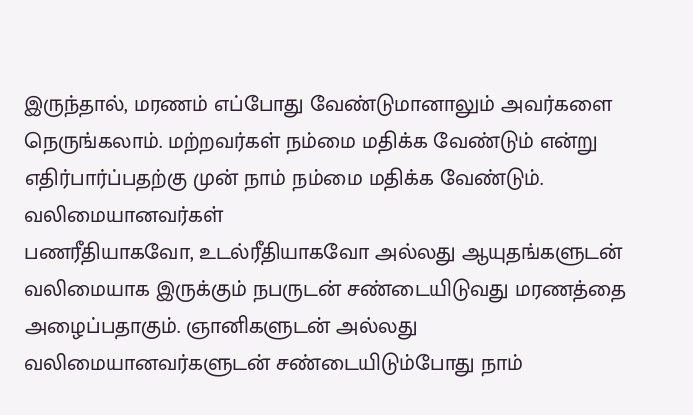இருந்தால், மரணம் எப்போது வேண்டுமானாலும் அவர்களை நெருங்கலாம். மற்றவர்கள் நம்மை மதிக்க வேண்டும் என்று எதிர்பார்ப்பதற்கு முன் நாம் நம்மை மதிக்க வேண்டும்.
வலிமையானவர்கள்
பணரீதியாகவோ, உடல்ரீதியாகவோ அல்லது ஆயுதங்களுடன் வலிமையாக இருக்கும் நபருடன் சண்டையிடுவது மரணத்தை அழைப்பதாகும். ஞானிகளுடன் அல்லது வலிமையானவர்களுடன் சண்டையிடும்போது நாம்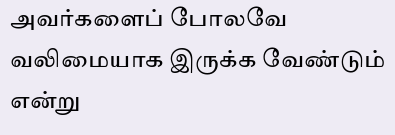அவர்களைப் போலவே வலிமையாக இருக்க வேண்டும் என்று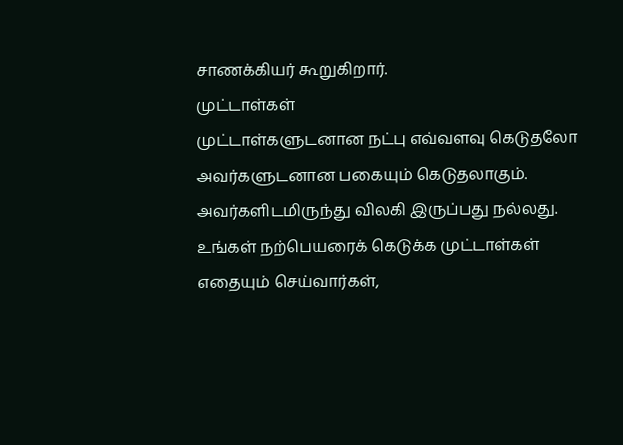சாணக்கியர் கூறுகிறார்.
முட்டாள்கள்
முட்டாள்களுடனான நட்பு எவ்வளவு கெடுதலோ அவர்களுடனான பகையும் கெடுதலாகும். அவர்களிடமிருந்து விலகி இருப்பது நல்லது. உங்கள் நற்பெயரைக் கெடுக்க முட்டாள்கள் எதையும் செய்வார்கள்,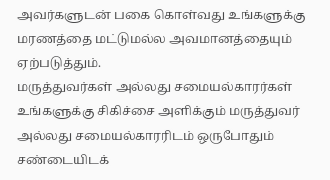அவர்களுடன் பகை கொள்வது உங்களுக்கு மரணத்தை மட்டுமல்ல அவமானத்தையும் ஏற்படுத்தும்.
மருத்துவர்கள் அல்லது சமையல்காரர்கள்
உங்களுக்கு சிகிச்சை அளிக்கும் மருத்துவர் அல்லது சமையல்காரரிடம் ஒருபோதும் சண்டையிடக்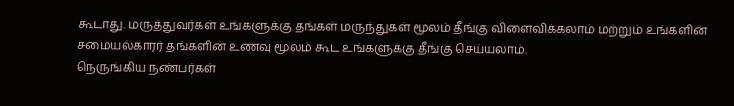கூடாது. மருத்துவர்கள் உங்களுக்கு தங்கள் மருந்துகள் மூலம் தீங்கு விளைவிக்கலாம் மற்றும் உங்களின் சமையல்காரர் தங்களின் உணவு மூலம் கூட உங்களுக்கு தீங்கு செய்யலாம்.
நெருங்கிய நண்பர்கள்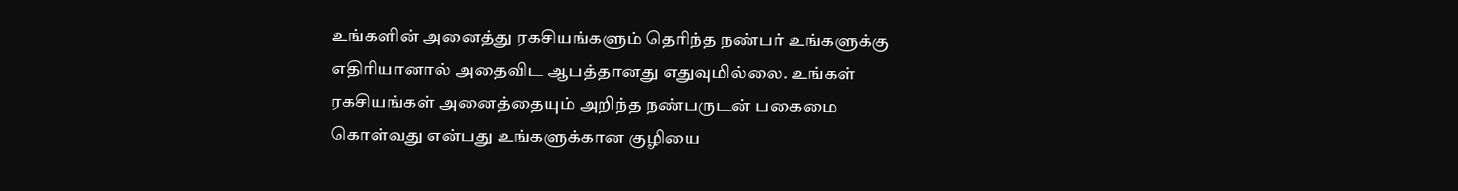உங்களின் அனைத்து ரகசியங்களும் தெரிந்த நண்பர் உங்களுக்கு எதிரியானால் அதைவிட ஆபத்தானது எதுவுமில்லை. உங்கள் ரகசியங்கள் அனைத்தையும் அறிந்த நண்பருடன் பகைமை கொள்வது என்பது உங்களுக்கான குழியை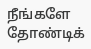நீங்களே தோண்டிக்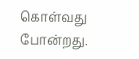கொள்வது போன்றது.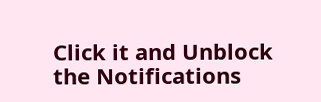Click it and Unblock the Notifications